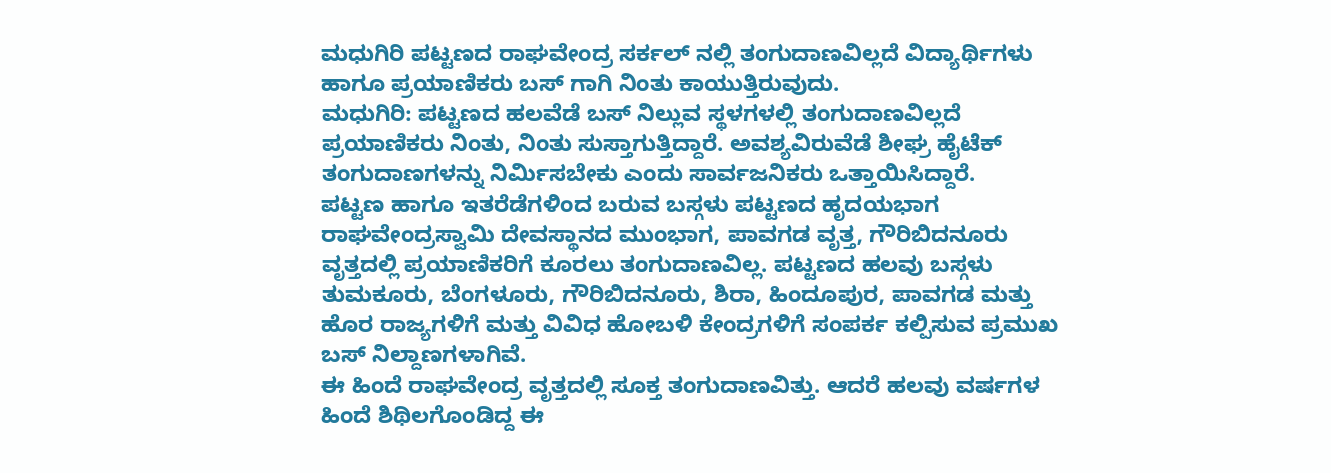ಮಧುಗಿರಿ ಪಟ್ಟಣದ ರಾಘವೇಂದ್ರ ಸರ್ಕಲ್ ನಲ್ಲಿ ತಂಗುದಾಣವಿಲ್ಲದೆ ವಿದ್ಯಾರ್ಥಿಗಳು ಹಾಗೂ ಪ್ರಯಾಣಿಕರು ಬಸ್ ಗಾಗಿ ನಿಂತು ಕಾಯುತ್ತಿರುವುದು.
ಮಧುಗಿರಿ: ಪಟ್ಟಣದ ಹಲವೆಡೆ ಬಸ್ ನಿಲ್ಲುವ ಸ್ಥಳಗಳಲ್ಲಿ ತಂಗುದಾಣವಿಲ್ಲದೆ ಪ್ರಯಾಣಿಕರು ನಿಂತು, ನಿಂತು ಸುಸ್ತಾಗುತ್ತಿದ್ದಾರೆ. ಅವಶ್ಯವಿರುವೆಡೆ ಶೀಘ್ರ ಹೈಟೆಕ್ ತಂಗುದಾಣಗಳನ್ನು ನಿರ್ಮಿಸಬೇಕು ಎಂದು ಸಾರ್ವಜನಿಕರು ಒತ್ತಾಯಿಸಿದ್ದಾರೆ.
ಪಟ್ಟಣ ಹಾಗೂ ಇತರೆಡೆಗಳಿಂದ ಬರುವ ಬಸ್ಗಳು ಪಟ್ಟಣದ ಹೃದಯಭಾಗ ರಾಘವೇಂದ್ರಸ್ವಾಮಿ ದೇವಸ್ಥಾನದ ಮುಂಭಾಗ, ಪಾವಗಡ ವೃತ್ತ, ಗೌರಿಬಿದನೂರು ವೃತ್ತದಲ್ಲಿ ಪ್ರಯಾಣಿಕರಿಗೆ ಕೂರಲು ತಂಗುದಾಣವಿಲ್ಲ. ಪಟ್ಟಣದ ಹಲವು ಬಸ್ಗಳು ತುಮಕೂರು, ಬೆಂಗಳೂರು, ಗೌರಿಬಿದನೂರು, ಶಿರಾ, ಹಿಂದೂಪುರ, ಪಾವಗಡ ಮತ್ತು ಹೊರ ರಾಜ್ಯಗಳಿಗೆ ಮತ್ತು ವಿವಿಧ ಹೋಬಳಿ ಕೇಂದ್ರಗಳಿಗೆ ಸಂಪರ್ಕ ಕಲ್ಪಿಸುವ ಪ್ರಮುಖ ಬಸ್ ನಿಲ್ದಾಣಗಳಾಗಿವೆ.
ಈ ಹಿಂದೆ ರಾಘವೇಂದ್ರ ವೃತ್ತದಲ್ಲಿ ಸೂಕ್ತ ತಂಗುದಾಣವಿತ್ತು. ಆದರೆ ಹಲವು ವರ್ಷಗಳ ಹಿಂದೆ ಶಿಥಿಲಗೊಂಡಿದ್ದ ಈ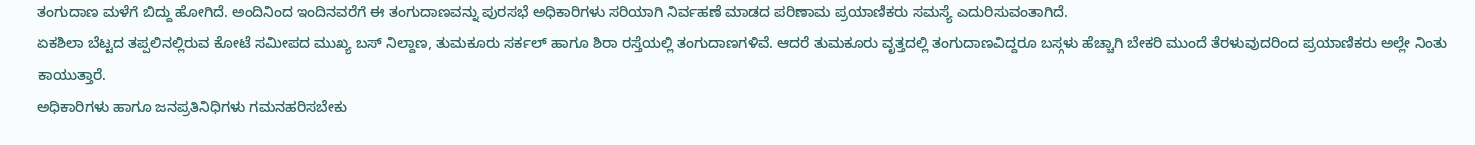ತಂಗುದಾಣ ಮಳೆಗೆ ಬಿದ್ದು ಹೋಗಿದೆ. ಅಂದಿನಿಂದ ಇಂದಿನವರೆಗೆ ಈ ತಂಗುದಾಣವನ್ನು ಪುರಸಭೆ ಅಧಿಕಾರಿಗಳು ಸರಿಯಾಗಿ ನಿರ್ವಹಣೆ ಮಾಡದ ಪರಿಣಾಮ ಪ್ರಯಾಣಿಕರು ಸಮಸ್ಯೆ ಎದುರಿಸುವಂತಾಗಿದೆ.
ಏಕಶಿಲಾ ಬೆಟ್ಟದ ತಪ್ಪಲಿನಲ್ಲಿರುವ ಕೋಟೆ ಸಮೀಪದ ಮುಖ್ಯ ಬಸ್ ನಿಲ್ದಾಣ, ತುಮಕೂರು ಸರ್ಕಲ್ ಹಾಗೂ ಶಿರಾ ರಸ್ತೆಯಲ್ಲಿ ತಂಗುದಾಣಗಳಿವೆ. ಆದರೆ ತುಮಕೂರು ವೃತ್ತದಲ್ಲಿ ತಂಗುದಾಣವಿದ್ದರೂ ಬಸ್ಗಳು ಹೆಚ್ಚಾಗಿ ಬೇಕರಿ ಮುಂದೆ ತೆರಳುವುದರಿಂದ ಪ್ರಯಾಣಿಕರು ಅಲ್ಲೇ ನಿಂತು ಕಾಯುತ್ತಾರೆ.
ಅಧಿಕಾರಿಗಳು ಹಾಗೂ ಜನಪ್ರತಿನಿಧಿಗಳು ಗಮನಹರಿಸಬೇಕು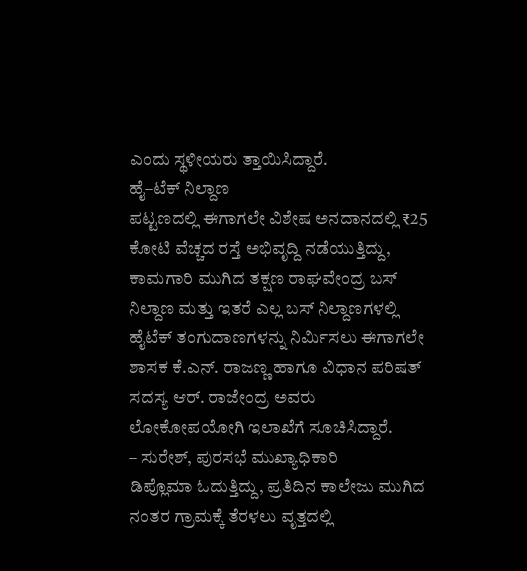ಎಂದು ಸ್ಥಳೀಯರು ತ್ತಾಯಿಸಿದ್ದಾರೆ.
ಹೈ–ಟೆಕ್ ನಿಲ್ದಾಣ
ಪಟ್ಟಣದಲ್ಲಿ ಈಗಾಗಲೇ ವಿಶೇಷ ಅನದಾನದಲ್ಲಿ ₹25 ಕೋಟಿ ವೆಚ್ಚದ ರಸ್ತೆ ಅಭಿವೃದ್ದಿ ನಡೆಯುತ್ತಿದ್ದು, ಕಾಮಗಾರಿ ಮುಗಿದ ತಕ್ಷಣ ರಾಘವೇಂದ್ರ ಬಸ್ ನಿಲ್ದಾಣ ಮತ್ತು ಇತರೆ ಎಲ್ಲ ಬಸ್ ನಿಲ್ದಾಣಗಳಲ್ಲಿ ಹೈಟೆಕ್ ತಂಗುದಾಣಗಳನ್ನು ನಿರ್ಮಿಸಲು ಈಗಾಗಲೇ ಶಾಸಕ ಕೆ.ಎನ್. ರಾಜಣ್ಣ ಹಾಗೂ ವಿಧಾನ ಪರಿಷತ್ ಸದಸ್ಯ ಆರ್. ರಾಜೇಂದ್ರ ಅವರು ಲೋಕೋಪಯೋಗಿ ಇಲಾಖೆಗೆ ಸೂಚಿಸಿದ್ದಾರೆ.
– ಸುರೇಶ್, ಪುರಸಭೆ ಮುಖ್ಯಾಧಿಕಾರಿ
ಡಿಪ್ಲೊಮಾ ಓದುತ್ತಿದ್ದು, ಪ್ರತಿದಿನ ಕಾಲೇಜು ಮುಗಿದ ನಂತರ ಗ್ರಾಮಕ್ಕೆ ತೆರಳಲು ವೃತ್ತದಲ್ಲಿ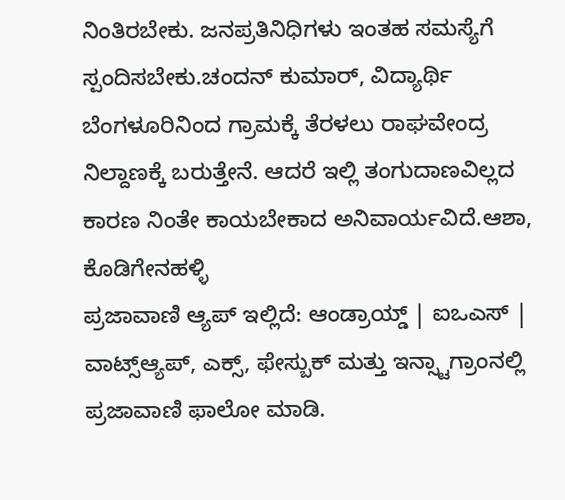ನಿಂತಿರಬೇಕು. ಜನಪ್ರತಿನಿಧಿಗಳು ಇಂತಹ ಸಮಸ್ಯೆಗೆ ಸ್ಪಂದಿಸಬೇಕು.ಚಂದನ್ ಕುಮಾರ್, ವಿದ್ಯಾರ್ಥಿ
ಬೆಂಗಳೂರಿನಿಂದ ಗ್ರಾಮಕ್ಕೆ ತೆರಳಲು ರಾಘವೇಂದ್ರ ನಿಲ್ದಾಣಕ್ಕೆ ಬರುತ್ತೇನೆ. ಆದರೆ ಇಲ್ಲಿ ತಂಗುದಾಣವಿಲ್ಲದ ಕಾರಣ ನಿಂತೇ ಕಾಯಬೇಕಾದ ಅನಿವಾರ್ಯವಿದೆ.ಆಶಾ, ಕೊಡಿಗೇನಹಳ್ಳಿ
ಪ್ರಜಾವಾಣಿ ಆ್ಯಪ್ ಇಲ್ಲಿದೆ: ಆಂಡ್ರಾಯ್ಡ್ | ಐಒಎಸ್ | ವಾಟ್ಸ್ಆ್ಯಪ್, ಎಕ್ಸ್, ಫೇಸ್ಬುಕ್ ಮತ್ತು ಇನ್ಸ್ಟಾಗ್ರಾಂನಲ್ಲಿ ಪ್ರಜಾವಾಣಿ ಫಾಲೋ ಮಾಡಿ.